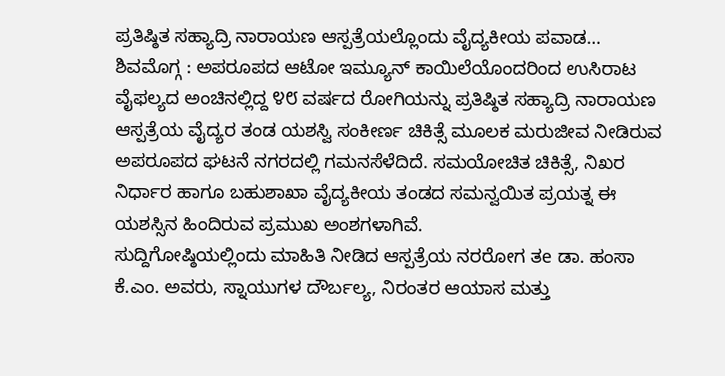ಪ್ರತಿಷ್ಠಿತ ಸಹ್ಯಾದ್ರಿ ನಾರಾಯಣ ಆಸ್ಪತ್ರೆಯಲ್ಲೊಂದು ವೈದ್ಯಕೀಯ ಪವಾಡ…
ಶಿವಮೊಗ್ಗ : ಅಪರೂಪದ ಆಟೋ ಇಮ್ಯೂನ್ ಕಾಯಿಲೆಯೊಂದರಿಂದ ಉಸಿರಾಟ ವೈಫಲ್ಯದ ಅಂಚಿನಲ್ಲಿದ್ದ ೪೮ ವರ್ಷದ ರೋಗಿಯನ್ನು ಪ್ರತಿಷ್ಠಿತ ಸಹ್ಯಾದ್ರಿ ನಾರಾಯಣ ಆಸ್ಪತ್ರೆಯ ವೈದ್ಯರ ತಂಡ ಯಶಸ್ವಿ ಸಂಕೀರ್ಣ ಚಿಕಿತ್ಸೆ ಮೂಲಕ ಮರುಜೀವ ನೀಡಿರುವ ಅಪರೂಪದ ಘಟನೆ ನಗರದಲ್ಲಿ ಗಮನಸೆಳೆದಿದೆ. ಸಮಯೋಚಿತ ಚಿಕಿತ್ಸೆ, ನಿಖರ ನಿರ್ಧಾರ ಹಾಗೂ ಬಹುಶಾಖಾ ವೈದ್ಯಕೀಯ ತಂಡದ ಸಮನ್ವಯಿತ ಪ್ರಯತ್ನ ಈ ಯಶಸ್ಸಿನ ಹಿಂದಿರುವ ಪ್ರಮುಖ ಅಂಶಗಳಾಗಿವೆ.
ಸುದ್ದಿಗೋಷ್ಠಿಯಲ್ಲಿಂದು ಮಾಹಿತಿ ನೀಡಿದ ಆಸ್ಪತ್ರೆಯ ನರರೋಗ ತe ಡಾ. ಹಂಸಾ ಕೆ.ಎಂ. ಅವರು, ಸ್ನಾಯುಗಳ ದೌರ್ಬಲ್ಯ, ನಿರಂತರ ಆಯಾಸ ಮತ್ತು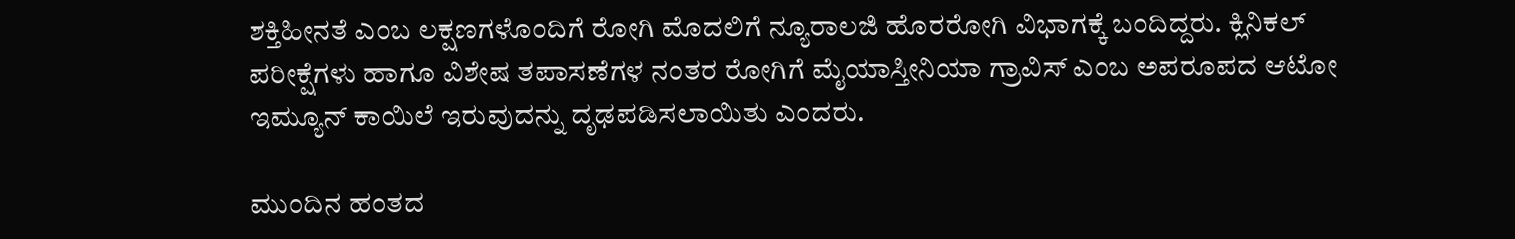ಶಕ್ತಿಹೀನತೆ ಎಂಬ ಲಕ್ಷಣಗಳೊಂದಿಗೆ ರೋಗಿ ಮೊದಲಿಗೆ ನ್ಯೂರಾಲಜಿ ಹೊರರೋಗಿ ವಿಭಾಗಕ್ಕೆ ಬಂದಿದ್ದರು. ಕ್ಲಿನಿಕಲ್ ಪರೀಕ್ಷೆಗಳು ಹಾಗೂ ವಿಶೇಷ ತಪಾಸಣೆಗಳ ನಂತರ ರೋಗಿಗೆ ಮೈಯಾಸ್ತೀನಿಯಾ ಗ್ರಾವಿಸ್ ಎಂಬ ಅಪರೂಪದ ಆಟೋ ಇಮ್ಯೂನ್ ಕಾಯಿಲೆ ಇರುವುದನ್ನು ದೃಢಪಡಿಸಲಾಯಿತು ಎಂದರು.

ಮುಂದಿನ ಹಂತದ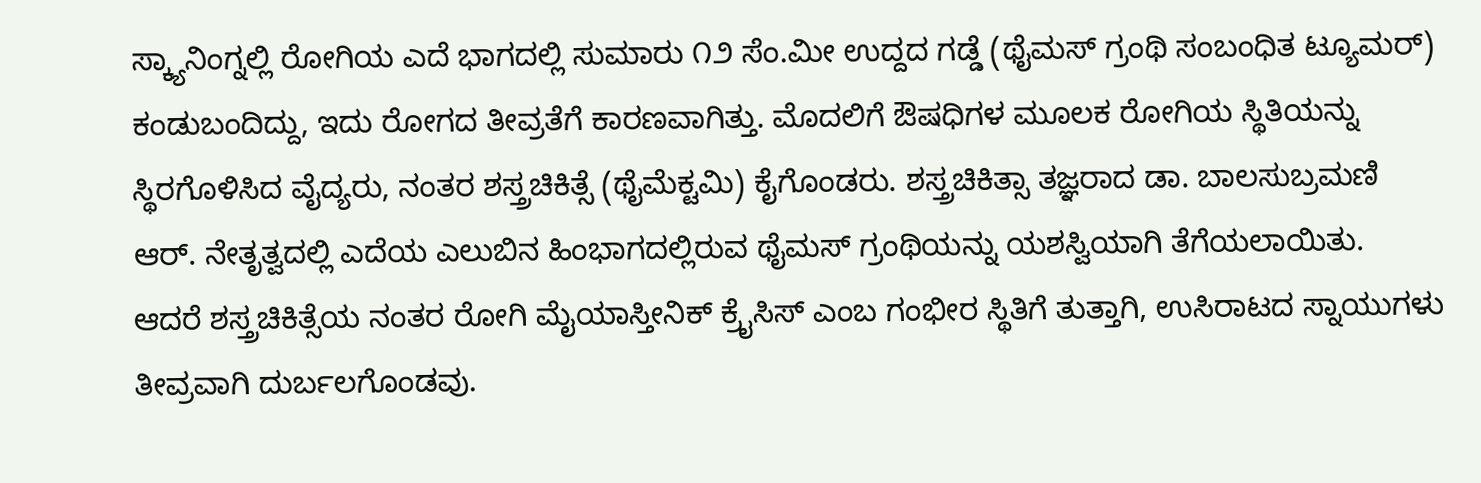ಸ್ಕ್ಯಾನಿಂಗ್ನಲ್ಲಿ ರೋಗಿಯ ಎದೆ ಭಾಗದಲ್ಲಿ ಸುಮಾರು ೧೨ ಸೆಂ.ಮೀ ಉದ್ದದ ಗಡ್ಡೆ (ಥೈಮಸ್ ಗ್ರಂಥಿ ಸಂಬಂಧಿತ ಟ್ಯೂಮರ್) ಕಂಡುಬಂದಿದ್ದು, ಇದು ರೋಗದ ತೀವ್ರತೆಗೆ ಕಾರಣವಾಗಿತ್ತು. ಮೊದಲಿಗೆ ಔಷಧಿಗಳ ಮೂಲಕ ರೋಗಿಯ ಸ್ಥಿತಿಯನ್ನು ಸ್ಥಿರಗೊಳಿಸಿದ ವೈದ್ಯರು, ನಂತರ ಶಸ್ತ್ರಚಿಕಿತ್ಸೆ (ಥೈಮೆಕ್ಟಮಿ) ಕೈಗೊಂಡರು. ಶಸ್ತ್ರಚಿಕಿತ್ಸಾ ತಜ್ಞರಾದ ಡಾ. ಬಾಲಸುಬ್ರಮಣಿ ಆರ್. ನೇತೃತ್ವದಲ್ಲಿ ಎದೆಯ ಎಲುಬಿನ ಹಿಂಭಾಗದಲ್ಲಿರುವ ಥೈಮಸ್ ಗ್ರಂಥಿಯನ್ನು ಯಶಸ್ವಿಯಾಗಿ ತೆಗೆಯಲಾಯಿತು.
ಆದರೆ ಶಸ್ತ್ರಚಿಕಿತ್ಸೆಯ ನಂತರ ರೋಗಿ ಮೈಯಾಸ್ತೀನಿಕ್ ಕ್ರೈಸಿಸ್ ಎಂಬ ಗಂಭೀರ ಸ್ಥಿತಿಗೆ ತುತ್ತಾಗಿ, ಉಸಿರಾಟದ ಸ್ನಾಯುಗಳು ತೀವ್ರವಾಗಿ ದುರ್ಬಲಗೊಂಡವು.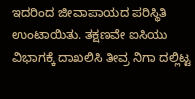ಇದರಿಂದ ಜೀವಾಪಾಯದ ಪರಿಸ್ಥಿತಿ ಉಂಟಾಯಿತು. ತಕ್ಷಣವೇ ಐಸಿಯು ವಿಭಾಗಕ್ಕೆ ದಾಖಲಿಸಿ ತೀವ್ರ ನಿಗಾ ದಲ್ಲಿಟ್ಟ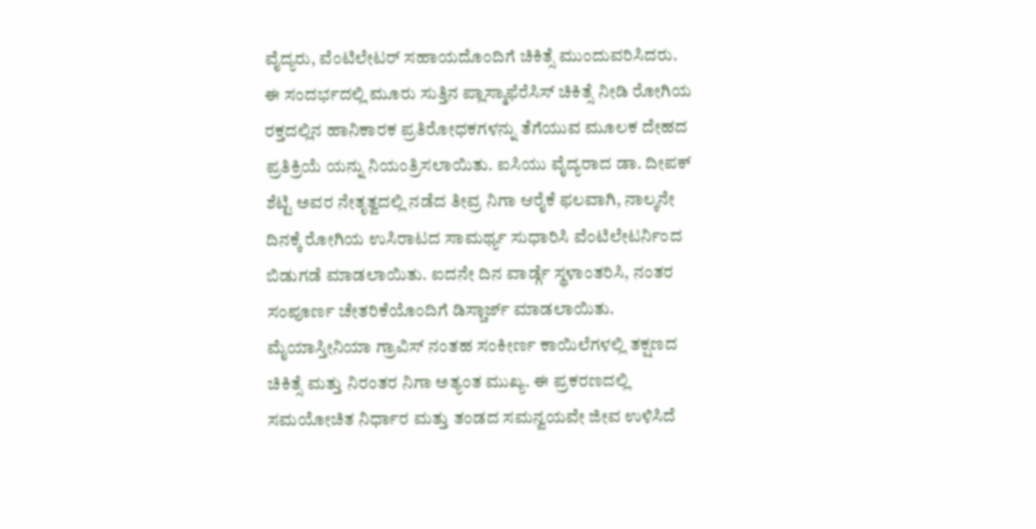ವೈದ್ಯರು, ವೆಂಟಿಲೇಟರ್ ಸಹಾಯದೊಂದಿಗೆ ಚಿಕಿತ್ಸೆ ಮುಂದುವರಿಸಿದರು.
ಈ ಸಂದರ್ಭದಲ್ಲಿ ಮೂರು ಸುತ್ತಿನ ಪ್ಲಾಸ್ಮಾಫೆರೆಸಿಸ್ ಚಿಕಿತ್ಸೆ ನೀಡಿ ರೋಗಿಯ ರಕ್ತದಲ್ಲಿನ ಹಾನಿಕಾರಕ ಪ್ರತಿರೋಧಕಗಳನ್ನು ತೆಗೆಯುವ ಮೂಲಕ ದೇಹದ ಪ್ರತಿಕ್ರಿಯೆ ಯನ್ನು ನಿಯಂತ್ರಿಸಲಾಯಿತು. ಐಸಿಯು ವೈದ್ಯರಾದ ಡಾ. ದೀಪಕ್ ಶೆಟ್ಟಿ ಅವರ ನೇತೃತ್ವದಲ್ಲಿ ನಡೆದ ತೀವ್ರ ನಿಗಾ ಆರೈಕೆ ಫಲವಾಗಿ, ನಾಲ್ಕನೇ ದಿನಕ್ಕೆ ರೋಗಿಯ ಉಸಿರಾಟದ ಸಾಮರ್ಥ್ಯ ಸುಧಾರಿಸಿ ವೆಂಟಿಲೇಟರ್ನಿಂದ ಬಿಡುಗಡೆ ಮಾಡಲಾಯಿತು. ಐದನೇ ದಿನ ವಾರ್ಡ್ಗೆ ಸ್ಥಳಾಂತರಿಸಿ, ನಂತರ ಸಂಪೂರ್ಣ ಚೇತರಿಕೆಯೊಂದಿಗೆ ಡಿಸ್ಚಾರ್ಜ್ ಮಾಡಲಾಯಿತು.
ಮೈಯಾಸ್ತೀನಿಯಾ ಗ್ರಾವಿಸ್ ನಂತಹ ಸಂಕೀರ್ಣ ಕಾಯಿಲೆಗಳಲ್ಲಿ ತಕ್ಷಣದ ಚಿಕಿತ್ಸೆ ಮತ್ತು ನಿರಂತರ ನಿಗಾ ಅತ್ಯಂತ ಮುಖ್ಯ. ಈ ಪ್ರಕರಣದಲ್ಲಿ ಸಮಯೋಚಿತ ನಿರ್ಧಾರ ಮತ್ತು ತಂಡದ ಸಮನ್ವಯವೇ ಜೀವ ಉಳಿಸಿದೆ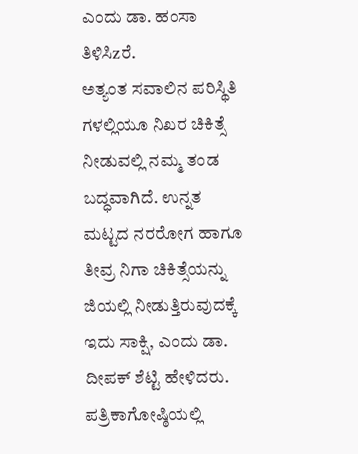ಎಂದು ಡಾ. ಹಂಸಾ ತಿಳಿಸಿzರೆ.
ಅತ್ಯಂತ ಸವಾಲಿನ ಪರಿಸ್ಥಿತಿ ಗಳಲ್ಲಿಯೂ ನಿಖರ ಚಿಕಿತ್ಸೆ ನೀಡುವಲ್ಲಿ ನಮ್ಮ ತಂಡ ಬದ್ಧವಾಗಿದೆ. ಉನ್ನತ ಮಟ್ಟದ ನರರೋಗ ಹಾಗೂ ತೀವ್ರ ನಿಗಾ ಚಿಕಿತ್ಸೆಯನ್ನು ಜಿಯಲ್ಲಿ ನೀಡುತ್ತಿರುವುದಕ್ಕೆ ಇದು ಸಾಕ್ಷಿ, ಎಂದು ಡಾ. ದೀಪಕ್ ಶೆಟ್ಟಿ ಹೇಳಿದರು.
ಪತ್ರಿಕಾಗೋಷ್ಠಿಯಲ್ಲಿ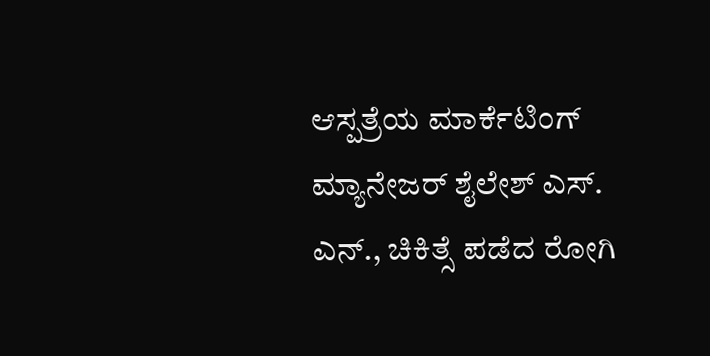ಆಸ್ಪತ್ರೆಯ ಮಾರ್ಕೆಟಿಂಗ್ ಮ್ಯಾನೇಜರ್ ಶೈಲೇಶ್ ಎಸ್. ಎನ್., ಚಿಕಿತ್ಸೆ ಪಡೆದ ರೋಗಿ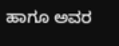ಹಾಗೂ ಅವರ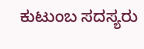ಕುಟುಂಬ ಸದಸ್ಯರು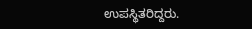ಉಪಸ್ಥಿತರಿದ್ದರು.